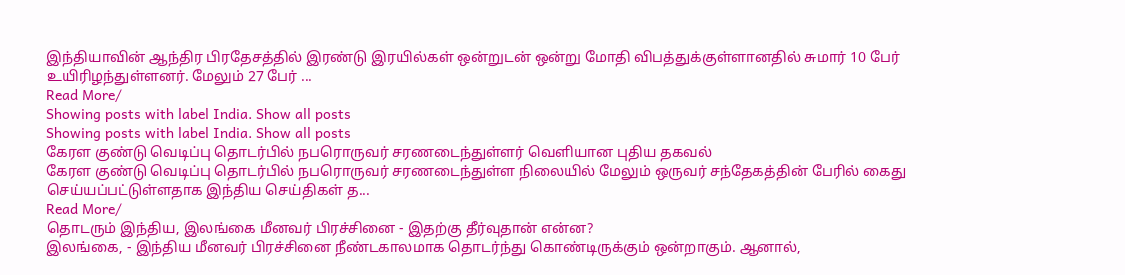இந்தியாவின் ஆந்திர பிரதேசத்தில் இரண்டு இரயில்கள் ஒன்றுடன் ஒன்று மோதி விபத்துக்குள்ளானதில் சுமார் 10 பேர் உயிரிழந்துள்ளனர். மேலும் 27 பேர் ...
Read More/
Showing posts with label India. Show all posts
Showing posts with label India. Show all posts
கேரள குண்டு வெடிப்பு தொடர்பில் நபரொருவர் சரணடைந்துள்ளர் வௌியான புதிய தகவல்
கேரள குண்டு வெடிப்பு தொடர்பில் நபரொருவர் சரணடைந்துள்ள நிலையில் மேலும் ஒருவர் சந்தேகத்தின் பேரில் கைது செய்யப்பட்டுள்ளதாக இந்திய செய்திகள் த...
Read More/
தொடரும் இந்திய, இலங்கை மீனவர் பிரச்சினை - இதற்கு தீர்வுதான் என்ன?
இலங்கை, - இந்திய மீனவர் பிரச்சினை நீண்டகாலமாக தொடர்ந்து கொண்டிருக்கும் ஒன்றாகும். ஆனால்,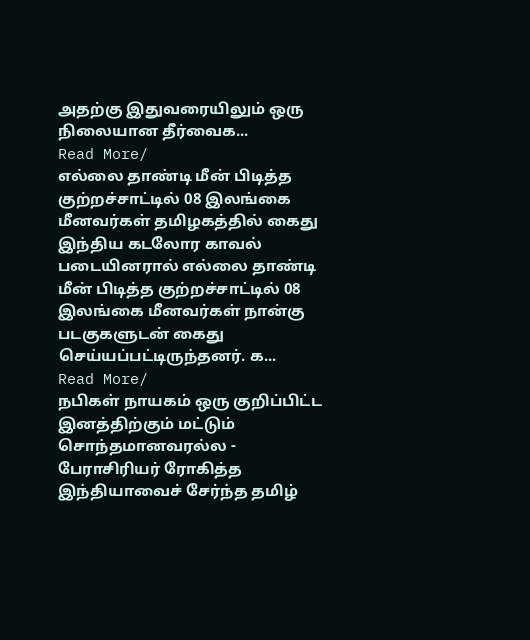அதற்கு இதுவரையிலும் ஒரு நிலையான தீர்வைக...
Read More/
எல்லை தாண்டி மீன் பிடித்த குற்றச்சாட்டில் 08 இலங்கை மீனவர்கள் தமிழகத்தில் கைது
இந்திய கடலோர காவல் படையினரால் எல்லை தாண்டி மீன் பிடித்த குற்றச்சாட்டில் 08 இலங்கை மீனவர்கள் நான்கு படகுகளுடன் கைது செய்யப்பட்டிருந்தனர். க...
Read More/
நபிகள் நாயகம் ஒரு குறிப்பிட்ட இனத்திற்கும் மட்டும் சொந்தமானவரல்ல - பேராசிரியர் ரோகித்த
இந்தியாவைச் சேர்ந்த தமிழ்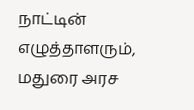நாட்டின் எழுத்தாளரும், மதுரை அரச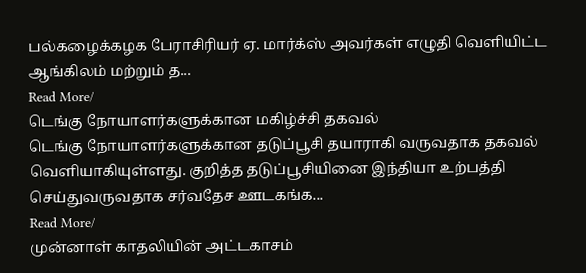பல்கழைக்கழக பேராசிரியர் ஏ. மார்க்ஸ் அவர்கள் எழுதி வெளியிட்ட ஆங்கிலம் மற்றும் த...
Read More/
டெங்கு நோயாளர்களுக்கான மகிழ்ச்சி தகவல்
டெங்கு நோயாளர்களுக்கான தடுப்பூசி தயாராகி வருவதாக தகவல் வெளியாகியுள்ளது. குறித்த தடுப்பூசியினை இந்தியா உற்பத்தி செய்துவருவதாக சர்வதேச ஊடகங்க...
Read More/
முன்னாள் காதலியின் அட்டகாசம்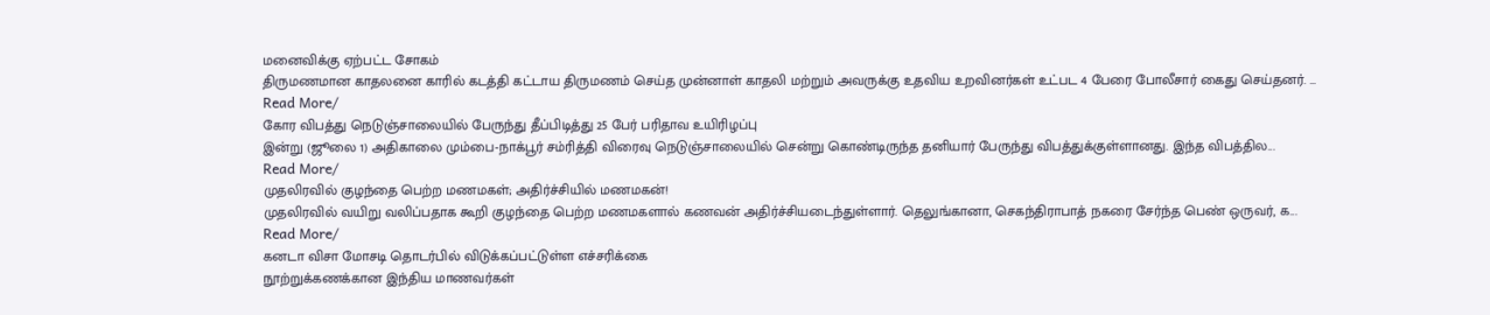மனைவிக்கு ஏற்பட்ட சோகம்
திருமணமான காதலனை காரில் கடத்தி கட்டாய திருமணம் செய்த முன்னாள் காதலி மற்றும் அவருக்கு உதவிய உறவினர்கள் உட்பட 4 பேரை போலீசார் கைது செய்தனர். ...
Read More/
கோர விபத்து நெடுஞ்சாலையில் பேருந்து தீப்பிடித்து 25 பேர் பரிதாவ உயிரிழப்பு
இன்று (ஜூலை 1) அதிகாலை மும்பை-நாக்பூர் சம்ரித்தி விரைவு நெடுஞ்சாலையில் சென்று கொண்டிருந்த தனியார் பேருந்து விபத்துக்குள்ளானது. இந்த விபத்தில...
Read More/
முதலிரவில் குழந்தை பெற்ற மணமகள்; அதிர்ச்சியில் மணமகன்!
முதலிரவில் வயிறு வலிப்பதாக கூறி குழந்தை பெற்ற மணமகளால் கணவன் அதிர்ச்சியடைந்துள்ளார். தெலுங்கானா, செகந்திராபாத் நகரை சேர்ந்த பெண் ஒருவர், க...
Read More/
கனடா விசா மோசடி தொடர்பில் விடுக்கப்பட்டுள்ள எச்சரிக்கை
நூற்றுக்கணக்கான இந்திய மாணவர்கள்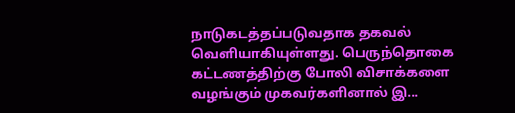நாடுகடத்தப்படுவதாக தகவல் வெளியாகியுள்ளது. பெருந்தொகை கட்டணத்திற்கு போலி விசாக்களை வழங்கும் முகவர்களினால் இ...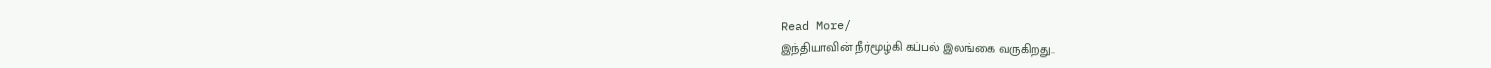Read More/
இந்தியாவின் நீர்மூழ்கி கப்பல் இலங்கை வருகிறது..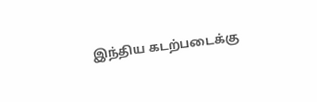இந்திய கடற்படைக்கு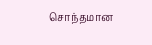சொந்தமான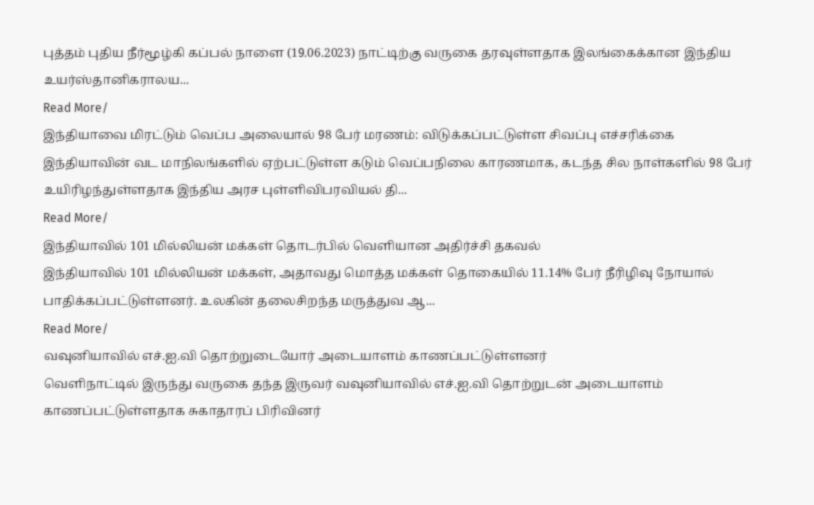புத்தம் புதிய நீர்மூழ்கி கப்பல் நாளை (19.06.2023) நாட்டிற்கு வருகை தரவுள்ளதாக இலங்கைக்கான இந்திய உயர்ஸ்தானிகராலய...
Read More/
இந்தியாவை மிரட்டும் வெப்ப அலையால் 98 பேர் மரணம்: விடுக்கப்பட்டுள்ள சிவப்பு எச்சரிக்கை
இந்தியாவின் வட மாநிலங்களில் ஏற்பட்டுள்ள கடும் வெப்பநிலை காரணமாக, கடந்த சில நாள்களில் 98 பேர் உயிரிழந்துள்ளதாக இந்திய அரச புள்ளிவிபரவியல் தி...
Read More/
இந்தியாவில் 101 மில்லியன் மக்கள் தொடர்பில் வெளியான அதிர்ச்சி தகவல்
இந்தியாவில் 101 மில்லியன் மக்கள், அதாவது மொத்த மக்கள் தொகையில் 11.14% பேர் நீரிழிவு நோயால் பாதிக்கப்பட்டுள்ளனர். உலகின் தலைசிறந்த மருத்துவ ஆ...
Read More/
வவுனியாவில் எச்.ஐ.வி தொற்றுடையோர் அடையாளம் காணப்பட்டுள்ளனர்
வெளிநாட்டில் இருந்து வருகை தந்த இருவர் வவுனியாவில் எச்.ஐ.வி தொற்றுடன் அடையாளம் காணப்பட்டுள்ளதாக சுகாதாரப் பிரிவினர்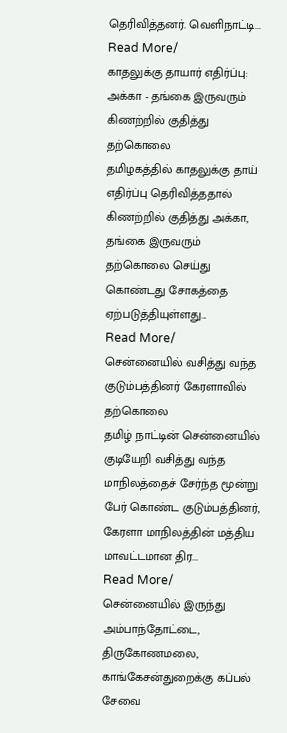தெரிவித்தனர். வெளிநாட்டி...
Read More/
காதலுக்கு தாயார் எதிர்ப்பு: அக்கா - தங்கை இருவரும் கிணற்றில் குதித்து தற்கொலை
தமிழகத்தில் காதலுக்கு தாய் எதிர்ப்பு தெரிவித்ததால் கிணற்றில் குதித்து அக்கா, தங்கை இருவரும் தற்கொலை செய்து கொண்டது சோகத்தை ஏற்படுத்தியுள்ளது...
Read More/
சென்னையில் வசித்து வந்த குடும்பத்தினர் கேரளாவில் தற்கொலை
தமிழ் நாட்டின் சென்னையில் குடியேறி வசித்து வந்த மாநிலத்தைச் சேர்ந்த மூன்று பேர் கொண்ட குடும்பத்தினர், கேரளா மாநிலத்தின் மத்திய மாவட்டமான திர...
Read More/
சென்னையில் இருந்து அம்பாந்தோட்டை, திருகோணமலை, காங்கேசன்துறைக்கு கப்பல் சேவை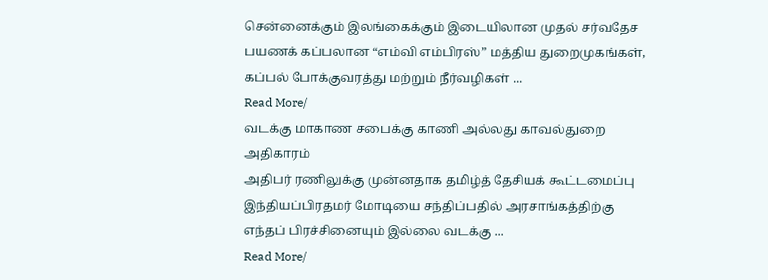சென்னைக்கும் இலங்கைக்கும் இடையிலான முதல் சர்வதேச பயணக் கப்பலான “எம்வி எம்பிரஸ்” மத்திய துறைமுகங்கள், கப்பல் போக்குவரத்து மற்றும் நீர்வழிகள் ...
Read More/
வடக்கு மாகாண சபைக்கு காணி அல்லது காவல்துறை அதிகாரம்
அதிபர் ரணிலுக்கு முன்னதாக தமிழ்த் தேசியக் கூட்டமைப்பு இந்தியப்பிரதமர் மோடியை சந்திப்பதில் அரசாங்கத்திற்கு எந்தப் பிரச்சினையும் இல்லை வடக்கு ...
Read More/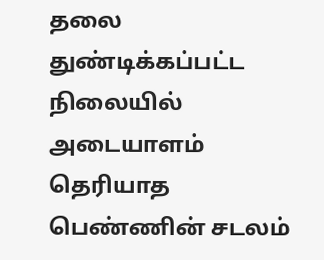தலை துண்டிக்கப்பட்ட நிலையில் அடையாளம் தெரியாத பெண்ணின் சடலம்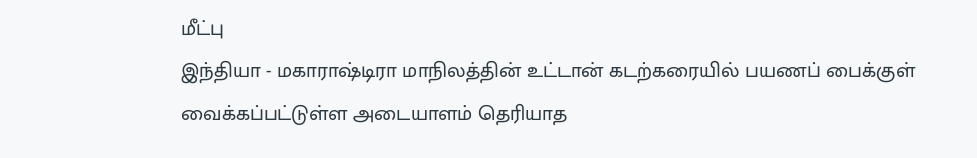மீட்பு
இந்தியா - மகாராஷ்டிரா மாநிலத்தின் உட்டான் கடற்கரையில் பயணப் பைக்குள் வைக்கப்பட்டுள்ள அடையாளம் தெரியாத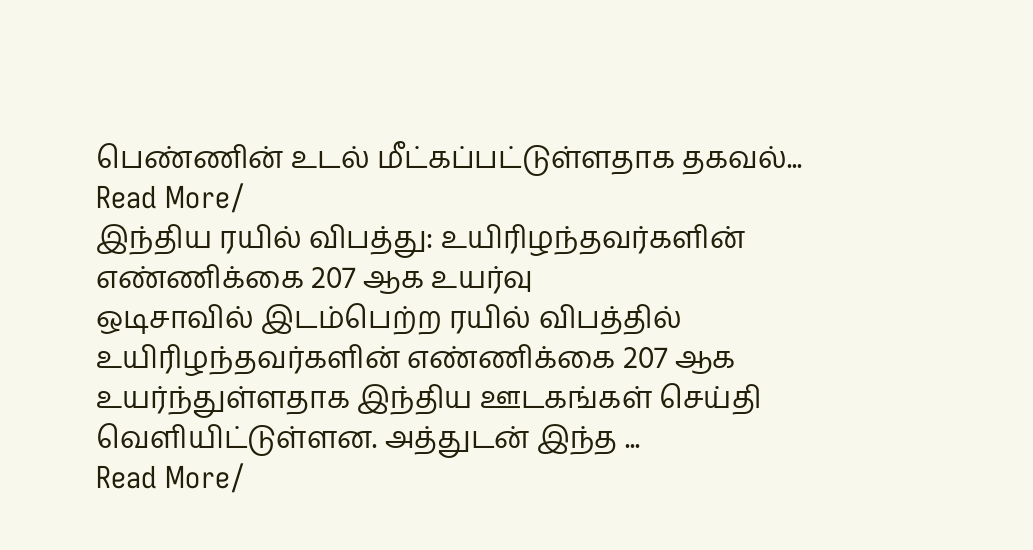பெண்ணின் உடல் மீட்கப்பட்டுள்ளதாக தகவல்...
Read More/
இந்திய ரயில் விபத்து: உயிரிழந்தவர்களின் எண்ணிக்கை 207 ஆக உயர்வு
ஒடிசாவில் இடம்பெற்ற ரயில் விபத்தில் உயிரிழந்தவர்களின் எண்ணிக்கை 207 ஆக உயர்ந்துள்ளதாக இந்திய ஊடகங்கள் செய்தி வெளியிட்டுள்ளன. அத்துடன் இந்த ...
Read More/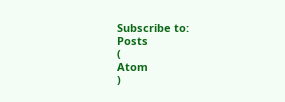Subscribe to:
Posts
(
Atom
)